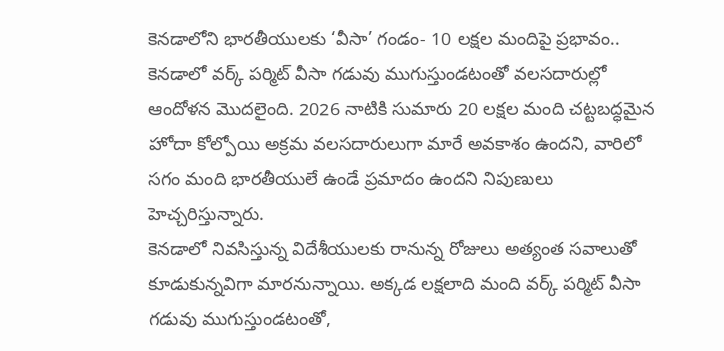కెనడాలోని భారతీయులకు ‘వీసా’ గండం- 10 లక్షల మందిపై ప్రభావం..
కెనడాలో వర్క్ పర్మిట్ వీసా గడువు ముగుస్తుండటంతో వలసదారుల్లో ఆందోళన మొదలైంది. 2026 నాటికి సుమారు 20 లక్షల మంది చట్టబద్ధమైన హోదా కోల్పోయి అక్రమ వలసదారులుగా మారే అవకాశం ఉందని, వారిలో సగం మంది భారతీయులే ఉండే ప్రమాదం ఉందని నిపుణులు హెచ్చరిస్తున్నారు.
కెనడాలో నివసిస్తున్న విదేశీయులకు రానున్న రోజులు అత్యంత సవాలుతో కూడుకున్నవిగా మారనున్నాయి. అక్కడ లక్షలాది మంది వర్క్ పర్మిట్ వీసా గడువు ముగుస్తుండటంతో,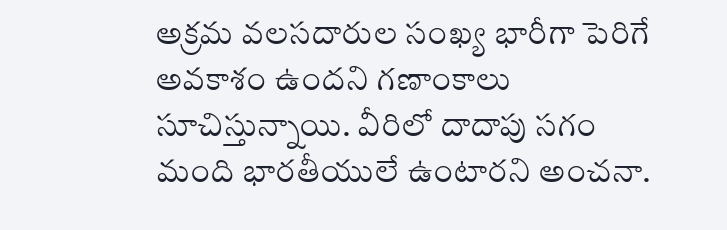అక్రమ వలసదారుల సంఖ్య భారీగా పెరిగే అవకాశం ఉందని గణాంకాలు సూచిస్తున్నాయి. వీరిలో దాదాపు సగం మంది భారతీయులే ఉంటారని అంచనా.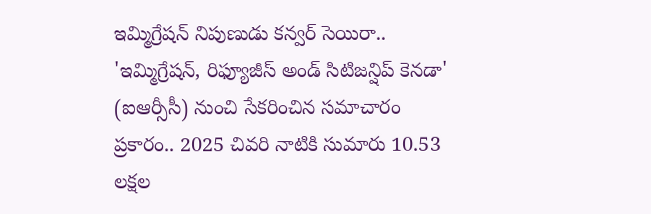ఇమ్మిగ్రేషన్ నిపుణుడు కన్వర్ సెయిరా.. 'ఇమ్మిగ్రేషన్, రిఫ్యూజీస్ అండ్ సిటిజన్షిప్ కెనడా' (ఐఆర్సీసీ) నుంచి సేకరించిన సమాచారం ప్రకారం.. 2025 చివరి నాటికి సుమారు 10.53 లక్షల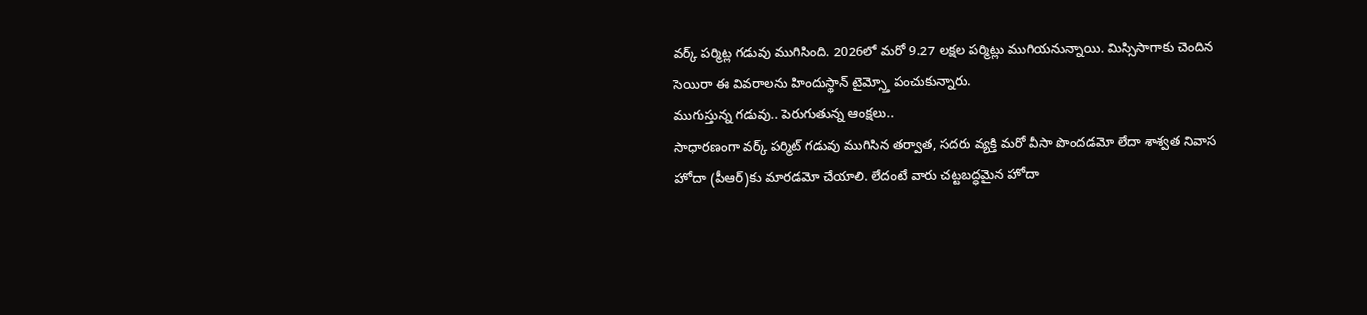వర్క్ పర్మిట్ల గడువు ముగిసింది. 2026లో మరో 9.27 లక్షల పర్మిట్లు ముగియనున్నాయి. మిస్సిసాగాకు చెందిన సెయిరా ఈ వివరాలను హిందుస్థాన్ టైమ్స్తో పంచుకున్నారు.
ముగుస్తున్న గడువు.. పెరుగుతున్న ఆంక్షలు..
సాధారణంగా వర్క్ పర్మిట్ గడువు ముగిసిన తర్వాత, సదరు వ్యక్తి మరో వీసా పొందడమో లేదా శాశ్వత నివాస హోదా (పీఆర్)కు మారడమో చేయాలి. లేదంటే వారు చట్టబద్ధమైన హోదా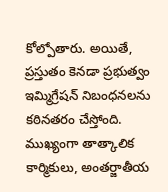కోల్పోతారు. అయితే, ప్రస్తుతం కెనడా ప్రభుత్వం ఇమ్మిగ్రేషన్ నిబంధనలను కఠినతరం చేస్తోంది. ముఖ్యంగా తాత్కాలిక కార్మికులు, అంతర్జాతీయ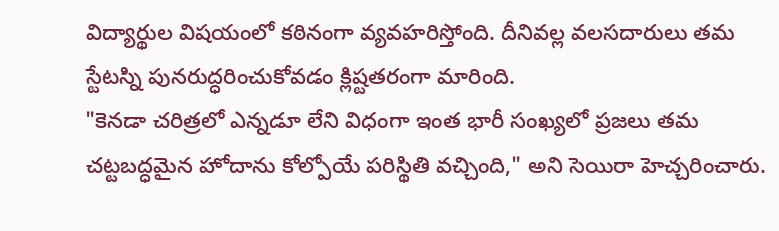విద్యార్థుల విషయంలో కఠినంగా వ్యవహరిస్తోంది. దీనివల్ల వలసదారులు తమ స్టేటస్ని పునరుద్ధరించుకోవడం క్లిష్టతరంగా మారింది.
"కెనడా చరిత్రలో ఎన్నడూ లేని విధంగా ఇంత భారీ సంఖ్యలో ప్రజలు తమ చట్టబద్ధమైన హోదాను కోల్పోయే పరిస్థితి వచ్చింది," అని సెయిరా హెచ్చరించారు.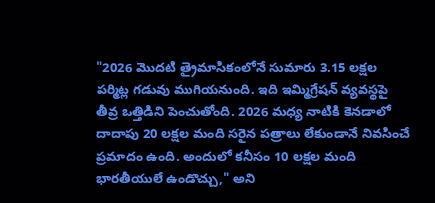"2026 మొదటి త్రైమాసికంలోనే సుమారు 3.15 లక్షల పర్మిట్ల గడువు ముగియనుంది. ఇది ఇమ్మిగ్రేషన్ వ్యవస్థపై తీవ్ర ఒత్తిడిని పెంచుతోంది. 2026 మధ్య నాటికి కెనడాలో దాదాపు 20 లక్షల మంది సరైన పత్రాలు లేకుండానే నివసించే ప్రమాదం ఉంది. అందులో కనీసం 10 లక్షల మంది భారతీయులే ఉండొచ్చు," అని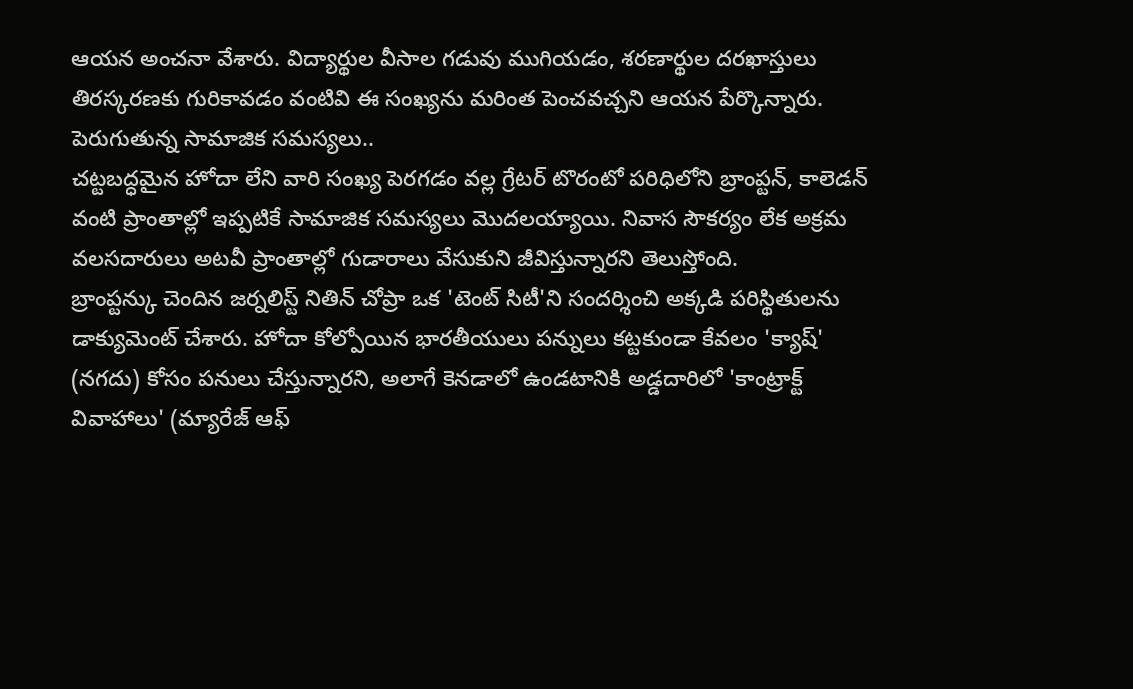ఆయన అంచనా వేశారు. విద్యార్థుల వీసాల గడువు ముగియడం, శరణార్థుల దరఖాస్తులు తిరస్కరణకు గురికావడం వంటివి ఈ సంఖ్యను మరింత పెంచవచ్చని ఆయన పేర్కొన్నారు.
పెరుగుతున్న సామాజిక సమస్యలు..
చట్టబద్ధమైన హోదా లేని వారి సంఖ్య పెరగడం వల్ల గ్రేటర్ టొరంటో పరిధిలోని బ్రాంప్టన్, కాలెడన్ వంటి ప్రాంతాల్లో ఇప్పటికే సామాజిక సమస్యలు మొదలయ్యాయి. నివాస సౌకర్యం లేక అక్రమ వలసదారులు అటవీ ప్రాంతాల్లో గుడారాలు వేసుకుని జీవిస్తున్నారని తెలుస్తోంది.
బ్రాంప్టన్కు చెందిన జర్నలిస్ట్ నితిన్ చోప్రా ఒక 'టెంట్ సిటీ'ని సందర్శించి అక్కడి పరిస్థితులను డాక్యుమెంట్ చేశారు. హోదా కోల్పోయిన భారతీయులు పన్నులు కట్టకుండా కేవలం 'క్యాష్' (నగదు) కోసం పనులు చేస్తున్నారని, అలాగే కెనడాలో ఉండటానికి అడ్డదారిలో 'కాంట్రాక్ట్ వివాహాలు' (మ్యారేజ్ ఆఫ్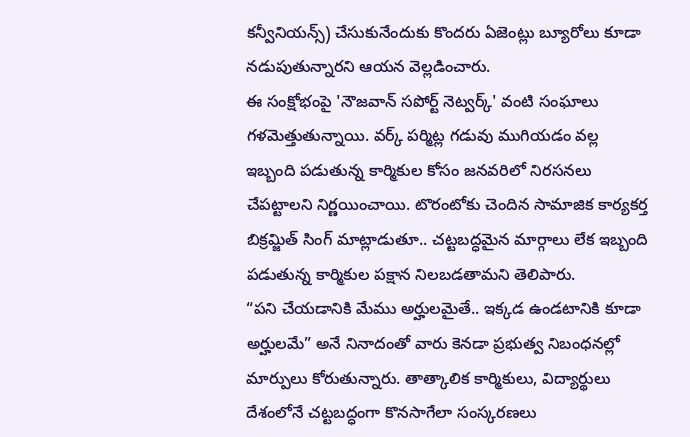కన్వీనియన్స్) చేసుకునేందుకు కొందరు ఏజెంట్లు బ్యూరోలు కూడా నడుపుతున్నారని ఆయన వెల్లడించారు.
ఈ సంక్షోభంపై 'నౌజవాన్ సపోర్ట్ నెట్వర్క్' వంటి సంఘాలు గళమెత్తుతున్నాయి. వర్క్ పర్మిట్ల గడువు ముగియడం వల్ల ఇబ్బంది పడుతున్న కార్మికుల కోసం జనవరిలో నిరసనలు చేపట్టాలని నిర్ణయించాయి. టొరంటోకు చెందిన సామాజిక కార్యకర్త బిక్రమ్జిత్ సింగ్ మాట్లాడుతూ.. చట్టబద్ధమైన మార్గాలు లేక ఇబ్బంది పడుతున్న కార్మికుల పక్షాన నిలబడతామని తెలిపారు.
“పని చేయడానికి మేము అర్హులమైతే.. ఇక్కడ ఉండటానికి కూడా అర్హులమే” అనే నినాదంతో వారు కెనడా ప్రభుత్వ నిబంధనల్లో మార్పులు కోరుతున్నారు. తాత్కాలిక కార్మికులు, విద్యార్థులు దేశంలోనే చట్టబద్ధంగా కొనసాగేలా సంస్కరణలు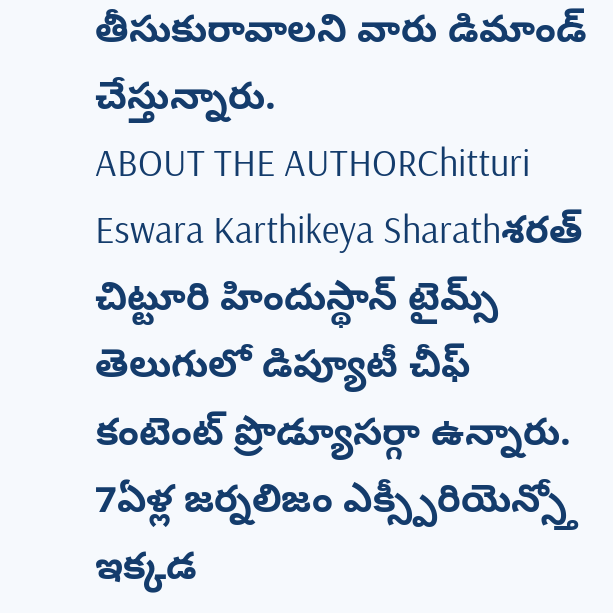తీసుకురావాలని వారు డిమాండ్ చేస్తున్నారు.
ABOUT THE AUTHORChitturi Eswara Karthikeya Sharathశరత్ చిట్టూరి హిందుస్థాన్ టైమ్స్ తెలుగులో డిప్యూటీ చీఫ్ కంటెంట్ ప్రొడ్యూసర్గా ఉన్నారు. 7ఏళ్ల జర్నలిజం ఎక్స్పీరియెన్స్తో ఇక్కడ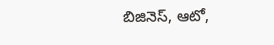బిజినెస్, ఆటో,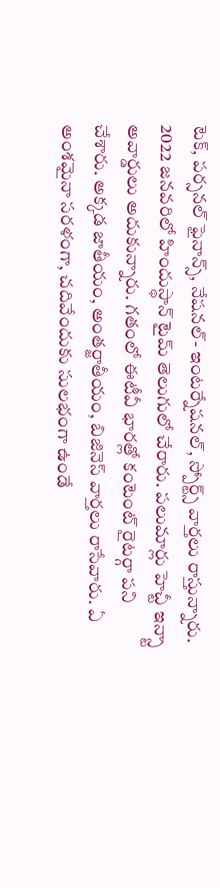టెక్, పర్సనల్ ఫైనాన్స్, నేషనల్- ఇంటర్నేషనల్, స్పోర్ట్స్ వార్తలు రాస్తున్నారు. 2022 జనవరిలో హిందుస్థాన్ టైమ్ తెలుగులో చేరారు. పలుమార్లు హెచ్టీ ఇన్స్టా అవార్డులు అదుకున్నారు. గతంలో ఈటీవీ భారత్లో కంటెంట్ రైటర్గా పని చేశారు. అక్కడ జాతీయం, అంతర్జాతీయం, బిజినెస్ వార్తలు రాసేవారు. ఏ అంశమైనా సరళంగా, చదివేందుకు సులభంగా ఉండే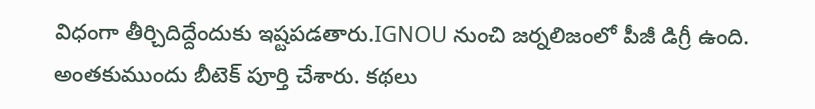విధంగా తీర్చిదిద్దేందుకు ఇష్టపడతారు.IGNOU నుంచి జర్నలిజంలో పీజీ డిగ్రీ ఉంది. అంతకుముందు బీటెక్ పూర్తి చేశారు. కథలు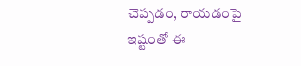చెప్పడం, రాయడంపై ఇష్టంతో ఈ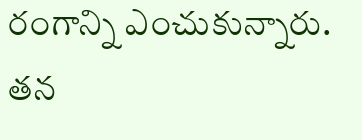రంగాన్ని ఎంచుకున్నారు. తన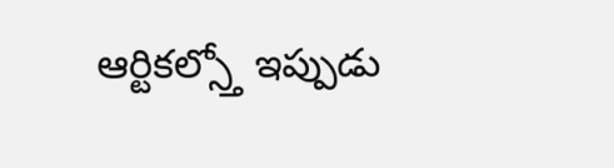ఆర్టికల్స్తో ఇప్పుడు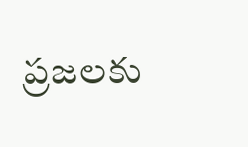ప్రజలకు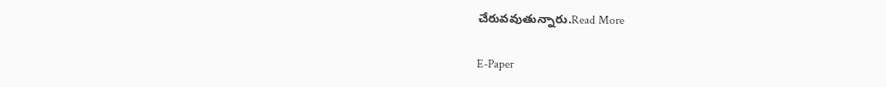చేరువవుతున్నారు.Read More

E-Paper